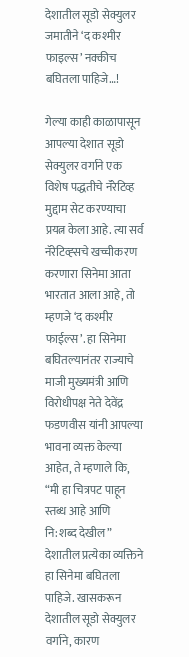देशातील सूडो सेक्युलर जमातीने ‘द कश्मीर फाइल्स’ नक्कीच बघितला पाहिजे…!

गेल्या काही काळापासून आपल्या देशात सूडो सेक्युलर वर्गाने एक विशेष पद्धतीचे नॅरेटिव्ह मुद्दाम सेट करण्याचा प्रयत्न केला आहे. त्या सर्व नॅरेटिव्ह्सचे खच्चीकरण करणारा सिनेमा आता भारतात आला आहे, तो म्हणजे ‘द कश्मीर फाईल्स’. हा सिनेमा बघितल्यानंतर राज्याचे माजी मुख्यमंत्री आणि विरोधीपक्ष नेते देवेंद्र फडणवीस यांनी आपल्या भावना व्यक्त केल्या आहेत, ते म्हणाले कि, “मी हा चित्रपट पाहून स्तब्ध आहे आणि नि:शब्द देखील” देशातील प्रत्येका व्यक्तिने हा सिनेमा बघितला पाहिजे. खासकरून देशातील सूडो सेक्युलर वर्गाने, कारण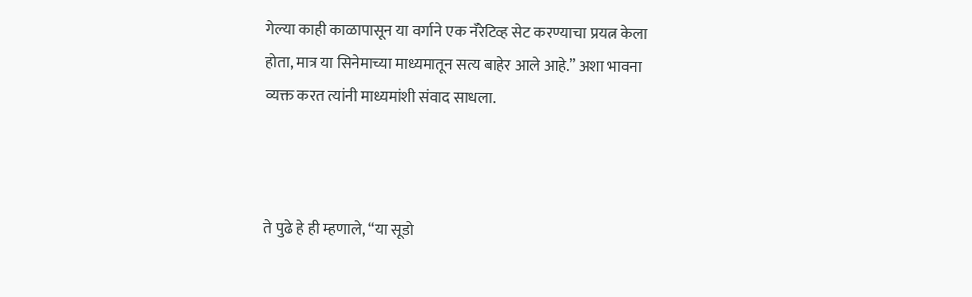गेल्या काही काळापासून या वर्गाने एक नॅरेटिव्ह सेट करण्याचा प्रयत्न केला होता, मात्र या सिनेमाच्या माध्यमातून सत्य बाहेर आले आहे.” अशा भावना व्यक्त करत त्यांनी माध्यमांशी संवाद साधला.



ते पुढे हे ही म्हणाले, “या सूडो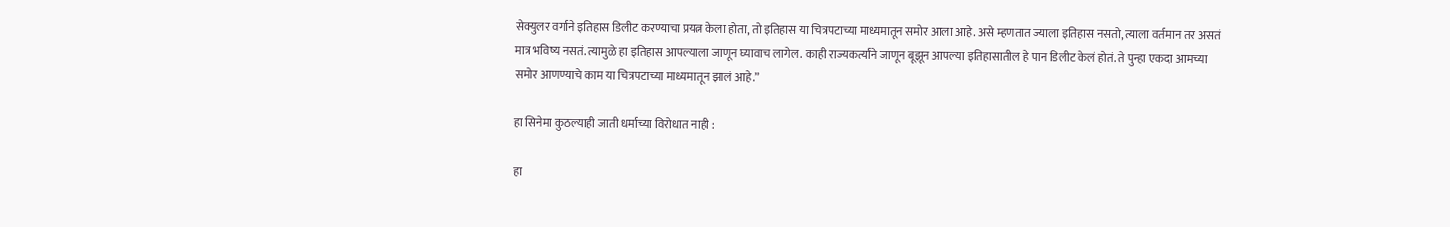सेक्युलर वर्गाने इतिहास डिलीट करण्याचा प्रयत्न केला होता, तो इतिहास या चित्रपटाच्या माध्यमातून समोर आला आहे. असे म्हणतात ज्याला इतिहास नसतो, त्याला वर्तमान तर असतं मात्र भविष्य नसतं. त्यामुळे हा इतिहास आपल्याला जाणून घ्यावाच लागेल. काही राज्यकर्त्यांने जाणून बूझून आपल्या इतिहासातील हे पान डिलीट केलं होतं. ते पुन्हा एकदा आमच्या समोर आणण्याचे काम या चित्रपटाच्या माध्यमातून झालं आहे.”

हा सिनेमा कुठल्याही जाती धर्माच्या विरोधात नाही :

हा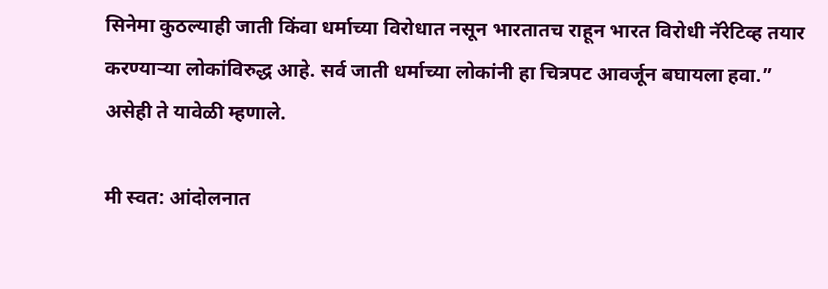सिनेमा कुठल्याही जाती किंवा धर्माच्या विरोधात नसून भारतातच राहून भारत विरोधी नॅरेटिव्ह तयार करण्याऱ्या लोकांविरुद्ध आहे. सर्व जाती धर्माच्या लोकांनी हा चित्रपट आवर्जून बघायला हवा.” असेही ते यावेळी म्हणाले.

मी स्वत: आंदोलनात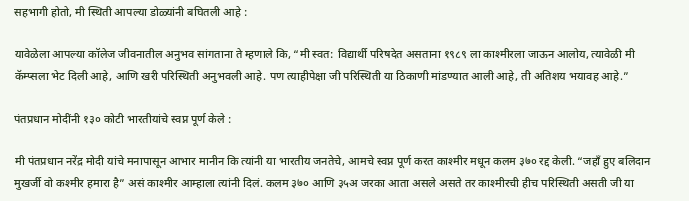सहभागी होतो, मी स्थिती आपल्या डोळ्यांनी बघितली आहे :

यावेळेला आपल्या कॉलेज जीवनातील अनुभव सांगताना ते म्हणाले कि, “मी स्वत: विद्यार्थी परिषदेत असताना १९८९ ला काश्मीरला जाऊन आलोय, त्यावेळी मी कॅम्प्सला भेट दिली आहे, आणि खरी परिस्थिती अनुभवली आहे. पण त्याहीपेक्षा जी परिस्थिती या ठिकाणी मांडण्यात आली आहे, ती अतिशय भयावह आहे.”

पंतप्रधान मोदींनी १३० कोटी भारतीयांचे स्वप्न पूर्ण केले :

मी पंतप्रधान नरेंद्र मोदी यांचे मनापासून आभार मानीन कि त्यांनी या भारतीय जनतेचे, आमचे स्वप्न पूर्ण करत काश्मीर मधून कलम ३७० रद्द केली. “जहाँ हुए बलिदान मुखर्जी वो कश्मीर हमारा है” असं काश्मीर आम्हाला त्यांनी दिलं. कलम ३७० आणि ३५अ जरका आता असले असते तर काश्मीरची हीच परिस्थिती असती जी या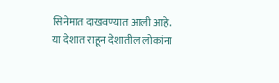सिनेमात दाखवण्यात आली आहे. या देशात राहून देशातील लोकांना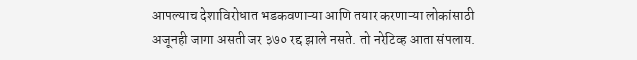आपल्याच देशाविरोधात भडकवणाऱ्या आणि तयार करणाऱ्या लोकांसाठी अजूनही जागा असती जर ३७० रद्द झाले नसते. तो नरेटिव्ह आता संपलाय.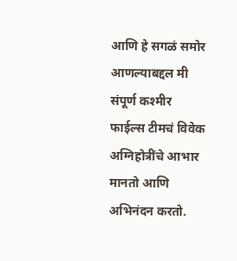आणि हे सगळं समोर आणल्याबद्दल मी संपूर्ण कश्मीर फाईल्स टीमचं विवेक अग्निहोत्रींचे आभार मानतो आणि अभिनंदन करतो.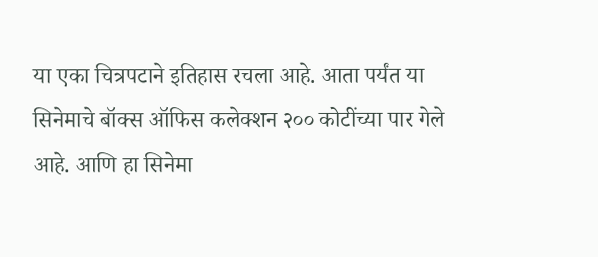या एका चित्रपटाने इतिहास रचला आहे. आता पर्यंत या सिनेमाचे बॉक्स ऑफिस कलेक्शन २०० कोटींच्या पार गेले आहे. आणि हा सिनेमा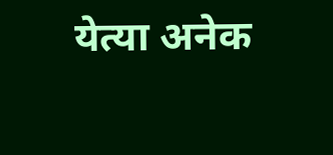येत्या अनेक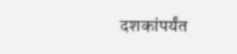दशकांपर्यंत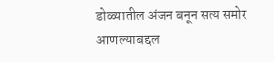डोळ्यातील अंजन बनून सत्य समोर आणल्याबद्दल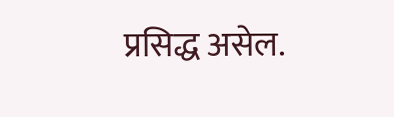प्रसिद्ध असेल.